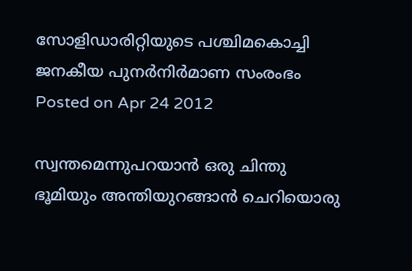സോളിഡാരിറ്റിയുടെ പശ്ചിമകൊച്ചി ജനകീയ പുനര്‍നിര്‍മാണ സംരംഭം
Posted on Apr 24 2012

സ്വന്തമെന്നുപറയാന്‍ ഒരു ചിന്തു ഭൂമിയും അന്തിയുറങ്ങാന്‍ ചെറിയൊരു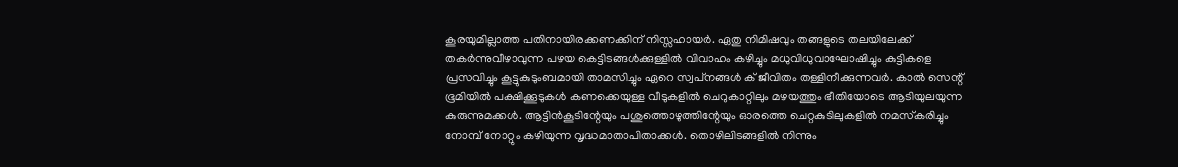കൂരയുമില്ലാത്ത പതിനായിരക്കണക്കിന്‌ നിസ്സഹായര്‍. ഏതു നിമിഷവും തങ്ങളുടെ തലയിലേക്ക്‌ തകര്‍ന്നുവീഴാവുന്ന പഴയ കെട്ടിടങ്ങള്‍ക്കുള്ളില്‍ വിവാഹം കഴിച്ചും മധുവിധുവാഘോഷിച്ചും കുട്ടികളെ പ്രസവിച്ചും കൂട്ടുകുടുംബമായി താമസിച്ചും ഏറെ സ്വപ്‌നങ്ങള്‍ ക്‌ ജീവിതം തള്ളിനീക്കുന്നവര്‍. കാല്‍ സെന്റ്‌ ഭൂമിയില്‍ പക്ഷിക്കൂടുകള്‍ കണക്കെയുള്ള വീടുകളില്‍ ചെറുകാറ്റിലും മഴയത്തും ഭീതിയോടെ ആടിയുലയുന്ന കുരുന്നുമക്കള്‍. ആട്ടിന്‍കൂടിന്റേയും പശുത്തൊഴുത്തിന്റേയും ഓരത്തെ ചെറ്റകുടിലുകളില്‍ നമസ്‌കരിച്ചും നോമ്പ്‌ നോറ്റും കഴിയുന്ന വൃദ്ധമാതാപിതാക്കള്‍. തൊഴിലിടങ്ങളില്‍ നിന്നും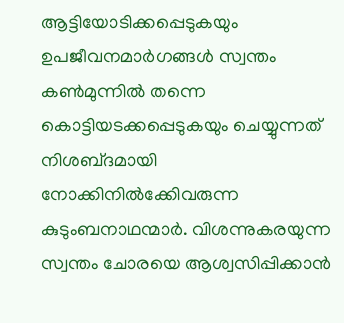ആട്ടിയോടിക്കപ്പെടുകയും ഉപജീവനമാര്‍ഗങ്ങള്‍ സ്വന്തം കണ്‍മുന്നില്‍ തന്നെ കൊട്ടിയടക്കപ്പെടുകയും ചെയ്യുന്നത്‌ നിശബ്‌ദമായി നോക്കിനില്‍ക്കേിവരുന്ന കുടുംബനാഥന്മാര്‍. വിശന്നുകരയുന്ന സ്വന്തം ചോരയെ ആശ്വസിപ്പിക്കാന്‍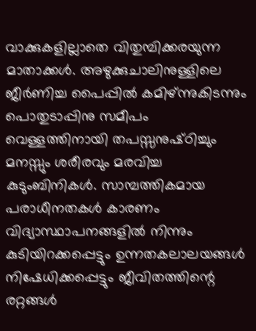വാക്കുകളില്ലാതെ വിതുമ്പിക്കരയുന്ന മാതാക്കള്‍. അഴുക്കുചാലിനുള്ളിലെ ജീര്‍ണിച്ച പൈപ്പില്‍ കമിഴ്‌ന്നുകിടന്നും പൊതുടാപ്പിനു സമീപം വെള്ളത്തിനായി തപസ്സനുഷ്‌ഠിച്ചും മനസ്സും ശരീരവും മരവിച്ച കുടുംബിനികള്‍. സാമ്പത്തികമായ പരാധീനതകള്‍ കാരണം വിദ്യാസ്ഥാപനങ്ങളില്‍ നിന്നും കുടിയിറക്കപ്പെട്ടും ഉന്നതകലാലയങ്ങള്‍ നിഷേധിക്കപ്പെട്ടും ജീവിതത്തിന്റെ രറ്റങ്ങള്‍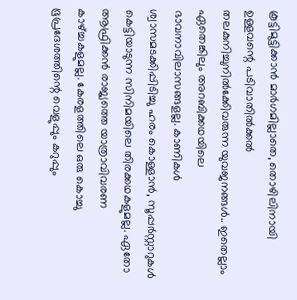കൂട്ടിമുട്ടിക്കാന്‍ മാര്‍ഗമില്ലാതെ, തൊഴിലിനായി ഉള്ളവന്റെ പടിവാതില്‍ക്കല്‍ തലകുനിച്ചുനില്‍ക്കേിവരുന്ന യുവജനങ്ങള്‍.. ഇതെല്ലാം ഏതെങ്കിലും അറബിക്കഥയിലെ ഭാവനാവിലാസങ്ങളല്ല. കാണികള്‍ ശ്വാസമടക്കിപ്പിടിച്ചു ഹരം കൊള്ളാന്‍, സൂപ്പര്‍സ്റ്റാറുകള്‍ കെട്ടിയാടുന്ന സിനിമയിലെ തിരക്കഥകളുമല്ല. ഏതോ ആഫ്രിക്കന്‍ രാജ്യത്തെ യാത്രാവിവരണ കാഴ്‌ച്ചകളുമല്ല. കേരളത്തിലെ ഒരു കൊച്ചു ഭൂപ്രദേശത്തിന്റെ വെളുപ്പും കറുപ്പും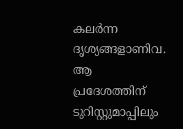കലര്‍ന്ന ദൃശ്യങ്ങളാണിവ. ആ പ്രദേശത്തിന്‌ ടുറിസ്റ്റുമാപ്പിലും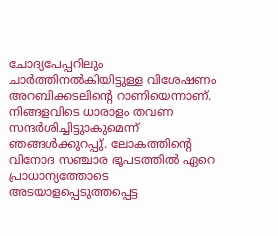ചോദ്യപേപ്പറിലും ചാര്‍ത്തിനല്‍കിയിട്ടുള്ള വിശേഷണം അറബിക്കടലിന്റെ റാണിയെന്നാണ്‌. നിങ്ങളവിടെ ധാരാളം തവണ സന്ദര്‍ശിച്ചിട്ടുാകുമെന്ന്‌ ഞങ്ങള്‍ക്കുറപ്പു്‌. ലോകത്തിന്റെ വിനോദ സഞ്ചാര ഭൂപടത്തില്‍ ഏറെ പ്രാധാന്യത്തോടെ അടയാളപ്പെടുത്തപ്പെട്ട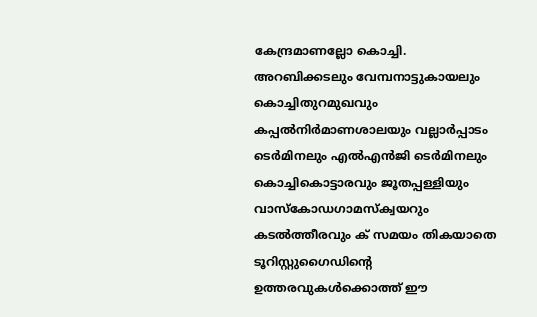കേന്ദ്രമാണല്ലോ കൊച്ചി. അറബിക്കടലും വേമ്പനാട്ടുകായലും കൊച്ചിതുറമുഖവും കപ്പല്‍നിര്‍മാണശാലയും വല്ലാര്‍പ്പാടം ടെര്‍മിനലും എല്‍എന്‍ജി ടെര്‍മിനലും കൊച്ചികൊട്ടാരവും ജൂതപ്പള്ളിയും വാസ്‌കോഡഗാമസ്‌ക്വയറും കടല്‍ത്തീരവും ക്‌ സമയം തികയാതെ ടൂറിസ്റ്റുഗൈഡിന്റെ ഉത്തരവുകള്‍ക്കൊത്ത്‌ ഈ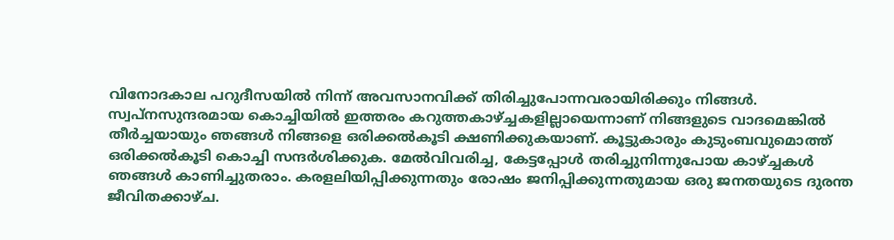വിനോദകാല പറുദീസയില്‍ നിന്ന്‌ അവസാനവിക്ക്‌ തിരിച്ചുപോന്നവരായിരിക്കും നിങ്ങള്‍. സ്വപ്‌നസുന്ദരമായ കൊച്ചിയില്‍ ഇത്തരം കറുത്തകാഴ്‌ച്ചകളില്ലായെന്നാണ്‌ നിങ്ങളുടെ വാദമെങ്കില്‍ തീര്‍ച്ചയായും ഞങ്ങള്‍ നിങ്ങളെ ഒരിക്കല്‍കൂടി ക്ഷണിക്കുകയാണ്‌. കൂട്ടുകാരും കുടുംബവുമൊത്ത്‌ ഒരിക്കല്‍കൂടി കൊച്ചി സന്ദര്‍ശിക്കുക. മേല്‍വിവരിച്ച, കേട്ടപ്പോള്‍ തരിച്ചുനിന്നുപോയ കാഴ്‌ച്ചകള്‍ ഞങ്ങള്‍ കാണിച്ചുതരാം. കരളലിയിപ്പിക്കുന്നതും രോഷം ജനിപ്പിക്കുന്നതുമായ ഒരു ജനതയുടെ ദുരന്ത ജീവിതക്കാഴ്‌ച.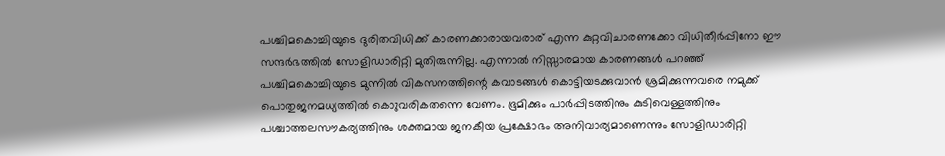പശ്ചിമകൊച്ചിയുടെ ദുരിതവിധിക്ക്‌ കാരണക്കാരായവരാര്‌ എന്ന കുറ്റവിചാരണക്കോ വിധിതീര്‍പ്പിനോ ഈ സന്ദര്‍ഭത്തില്‍ സോളിഡാരിറ്റി മുതിരുന്നില്ല. എന്നാല്‍ നിസ്സാരമായ കാരണങ്ങള്‍ പറഞ്ഞ്‌ പശ്ചിമകൊച്ചിയുടെ മുന്നില്‍ വികസനത്തിന്റെ കവാടങ്ങള്‍ കൊട്ടിയടക്കുവാന്‍ ശ്രമിക്കുന്നവരെ നമുക്ക്‌ പൊതുജനമധ്യത്തില്‍ കൊുവരികതന്നെ വേണം. ഭൂമിക്കും പാര്‍പ്പിടത്തിനും കുടിവെള്ളത്തിനും പശ്ചാത്തലസൗകര്യത്തിനും ശക്തമായ ജനകീയ പ്രക്ഷോഭം അനിവാര്യമാണെന്നും സോളിഡാരിറ്റി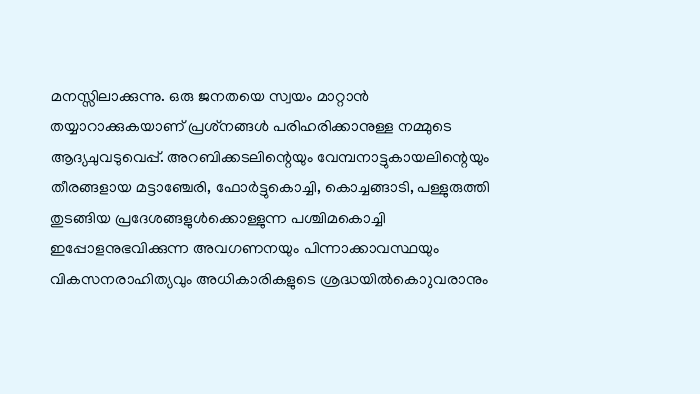മനസ്സിലാക്കുന്നു. ഒരു ജനതയെ സ്വയം മാറ്റാന്‍ തയ്യാറാക്കുകയാണ്‌ പ്രശ്‌നങ്ങള്‍ പരിഹരിക്കാനുള്ള നമ്മുടെ ആദ്യചുവടുവെപ്പ്‌. അറബിക്കടലിന്റെയും വേമ്പനാട്ടുകായലിന്റെയും തീരങ്ങളായ മട്ടാഞ്ചേരി, ഫോര്‍ട്ടുകൊച്ചി, കൊച്ചങ്ങാടി, പള്ളുരുത്തി തുടങ്ങിയ പ്രദേശങ്ങളുള്‍ക്കൊള്ളുന്ന പശ്ചിമകൊച്ചി ഇപ്പോളനുഭവിക്കുന്ന അവഗണനയും പിന്നാക്കാവസ്ഥയും വികസനരാഹിത്യവും അധികാരികളുടെ ശ്രദ്ധയില്‍കൊുവരാനും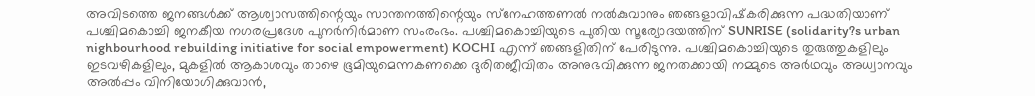അവിടത്തെ ജനങ്ങള്‍ക്ക്‌ ആശ്വാസത്തിന്റെയും സാന്തനത്തിന്റെയും സ്‌നേഹത്തണല്‍ നല്‍കുവാനും ഞങ്ങളാവിഷ്‌കരിക്കുന്ന പദ്ധതിയാണ്‌ പശ്ചിമകൊച്ചി ജനകീയ നഗരപ്രദേശ പുനര്‍നിര്‍മാണ സംരംഭം. പശ്ചിമകൊച്ചിയുടെ പുതിയ സൂര്യോദയത്തിന്‌ SUNRISE (solidarity?s urban nighbourhood rebuilding initiative for social empowerment) KOCHI എന്ന്‌ ഞങ്ങളിതിന്‌ പേരിടുന്നു. പശ്ചിമകൊച്ചിയുടെ തുരുത്തുകളിലും ഇടവഴികളിലും, മുകളില്‍ ആകാശവും താഴെ ഭൂമിയുമെന്നകണക്കെ ദുരിതജീവിതം അനുഭവിക്കുന്ന ജനതക്കായി നമ്മുടെ അര്‍ഥവും അധ്വാനവും അല്‍പ്പം വിനിയോഗിക്കുവാന്‍,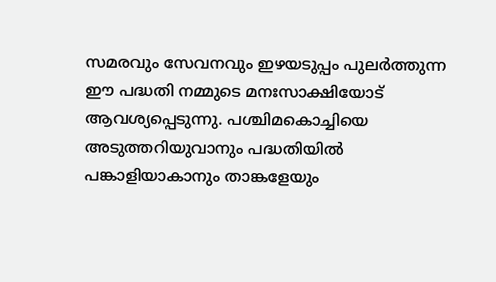സമരവും സേവനവും ഇഴയടുപ്പം പുലര്‍ത്തുന്ന ഈ പദ്ധതി നമ്മുടെ മനഃസാക്ഷിയോട്‌ ആവശ്യപ്പെടുന്നു. പശ്ചിമകൊച്ചിയെ അടുത്തറിയുവാനും പദ്ധതിയില്‍ പങ്കാളിയാകാനും താങ്കളേയും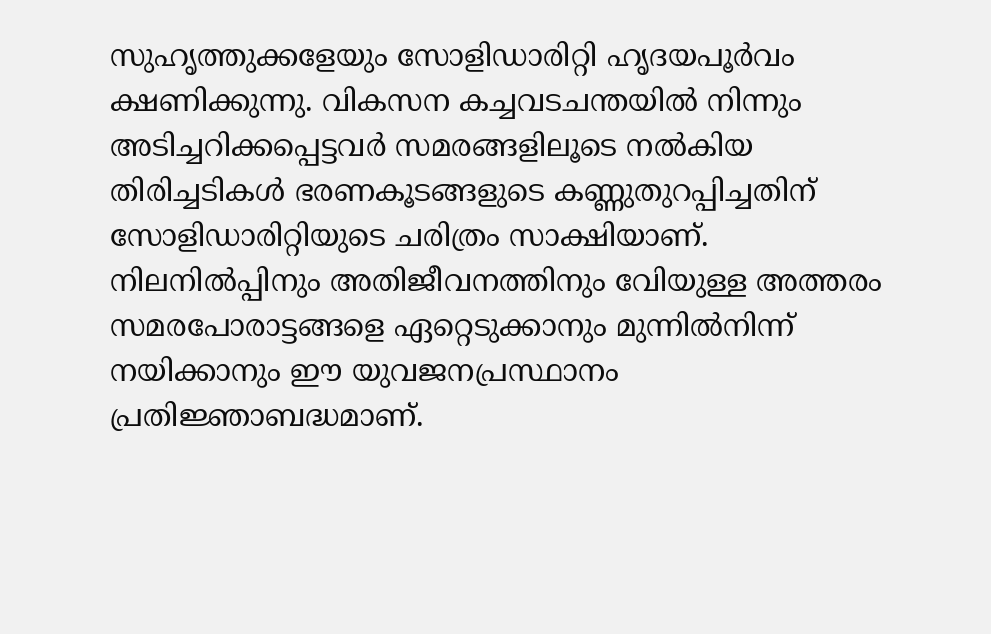സുഹൃത്തുക്കളേയും സോളിഡാരിറ്റി ഹൃദയപൂര്‍വം ക്ഷണിക്കുന്നു. വികസന കച്ചവടചന്തയില്‍ നിന്നും അടിച്ചറിക്കപ്പെട്ടവര്‍ സമരങ്ങളിലൂടെ നല്‍കിയ തിരിച്ചടികള്‍ ഭരണകൂടങ്ങളുടെ കണ്ണുതുറപ്പിച്ചതിന്‌ സോളിഡാരിറ്റിയുടെ ചരിത്രം സാക്ഷിയാണ്‌. നിലനില്‍പ്പിനും അതിജീവനത്തിനും വേിയുള്ള അത്തരം സമരപോരാട്ടങ്ങളെ ഏറ്റെടുക്കാനും മുന്നില്‍നിന്ന്‌ നയിക്കാനും ഈ യുവജനപ്രസ്ഥാനം പ്രതിജ്ഞാബദ്ധമാണ്‌.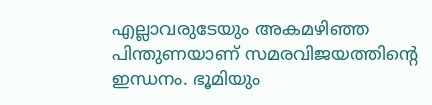എല്ലാവരുടേയും അകമഴിഞ്ഞ പിന്തുണയാണ്‌ സമരവിജയത്തിന്റെ ഇന്ധനം. ഭൂമിയും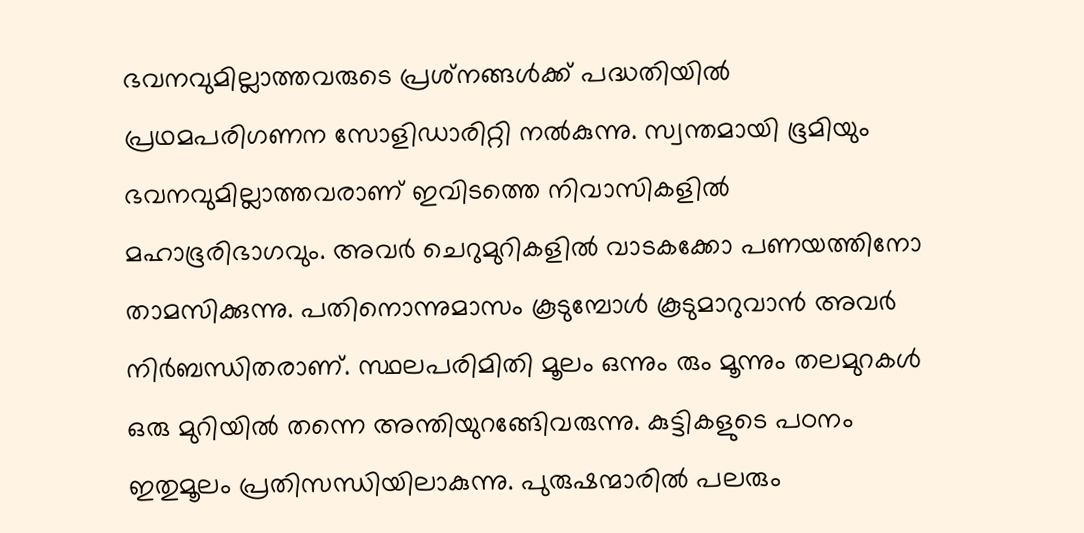ഭവനവുമില്ലാത്തവരുടെ പ്രശ്‌നങ്ങള്‍ക്ക്‌ പദ്ധതിയില്‍ പ്രഥമപരിഗണന സോളിഡാരിറ്റി നല്‍കുന്നു. സ്വന്തമായി ഭൂമിയും ഭവനവുമില്ലാത്തവരാണ്‌ ഇവിടത്തെ നിവാസികളില്‍ മഹാഭൂരിഭാഗവും. അവര്‍ ചെറുമുറികളില്‍ വാടകക്കോ പണയത്തിനോ താമസിക്കുന്നു. പതിനൊന്നുമാസം കൂടുമ്പോള്‍ കൂടുമാറുവാന്‍ അവര്‍ നിര്‍ബന്ധിതരാണ്‌. സ്ഥലപരിമിതി മൂലം ഒന്നും രും മൂന്നും തലമുറകള്‍ ഒരു മുറിയില്‍ തന്നെ അന്തിയുറങ്ങേിവരുന്നു. കുട്ടികളുടെ പഠനം ഇതുമൂലം പ്രതിസന്ധിയിലാകുന്നു. പുരുഷന്മാരില്‍ പലരും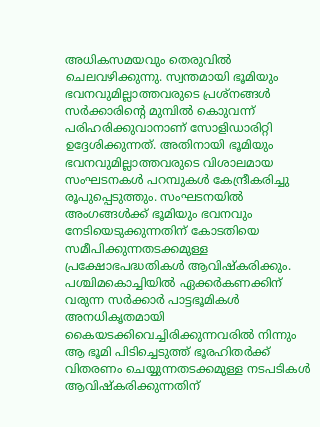അധികസമയവും തെരുവില്‍ ചെലവഴിക്കുന്നു. സ്വന്തമായി ഭൂമിയും ഭവനവുമില്ലാത്തവരുടെ പ്രശ്‌നങ്ങള്‍ സര്‍ക്കാരിന്റെ മുമ്പില്‍ കൊുവന്ന്‌ പരിഹരിക്കുവാനാണ്‌ സോളിഡാരിറ്റി ഉദ്ദേശിക്കുന്നത്‌. അതിനായി ഭൂമിയും ഭവനവുമില്ലാത്തവരുടെ വിശാലമായ സംഘടനകള്‍ പറമ്പുകള്‍ കേന്ദ്രീകരിച്ചു രൂപുപ്പെടുത്തും. സംഘടനയില്‍ അംഗങ്ങള്‍ക്ക്‌ ഭൂമിയും ഭവനവും നേടിയെടുക്കുന്നതിന്‌ കോടതിയെ സമീപിക്കുന്നതടക്കമുള്ള പ്രക്ഷോഭപദ്ധതികള്‍ ആവിഷ്‌കരിക്കും. പശ്ചിമകൊച്ചിയില്‍ ഏക്കര്‍കണക്കിന്‌ വരുന്ന സര്‍ക്കാര്‍ പാട്ടഭൂമികള്‍ അനധികൃതമായി കൈയടക്കിവെച്ചിരിക്കുന്നവരില്‍ നിന്നും ആ ഭൂമി പിടിച്ചെടുത്ത്‌ ഭൂരഹിതര്‍ക്ക്‌ വിതരണം ചെയ്യുന്നതടക്കമുള്ള നടപടികള്‍ ആവിഷ്‌കരിക്കുന്നതിന്‌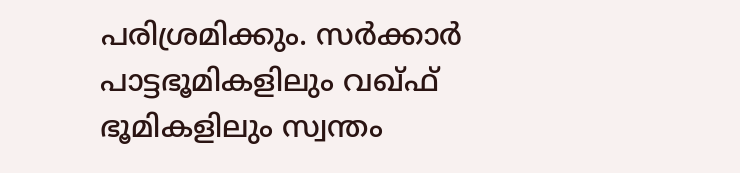പരിശ്രമിക്കും. സര്‍ക്കാര്‍ പാട്ടഭൂമികളിലും വഖ്‌ഫ്‌ ഭൂമികളിലും സ്വന്തം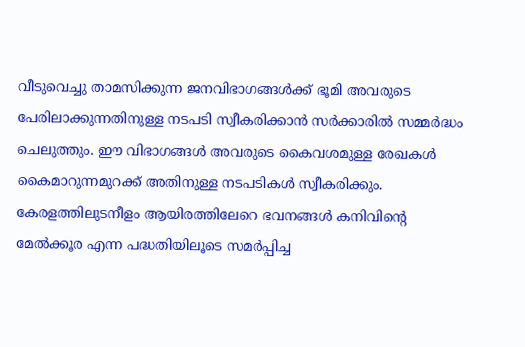വീടുവെച്ചു താമസിക്കുന്ന ജനവിഭാഗങ്ങള്‍ക്ക്‌ ഭൂമി അവരുടെ പേരിലാക്കുന്നതിനുള്ള നടപടി സ്വീകരിക്കാന്‍ സര്‍ക്കാരില്‍ സമ്മര്‍ദ്ധം ചെലുത്തും. ഈ വിഭാഗങ്ങള്‍ അവരുടെ കൈവശമുള്ള രേഖകള്‍ കൈമാറുന്നമുറക്ക്‌ അതിനുള്ള നടപടികള്‍ സ്വീകരിക്കും. കേരളത്തിലുടനീളം ആയിരത്തിലേറെ ഭവനങ്ങള്‍ കനിവിന്റെ മേല്‍ക്കൂര എന്ന പദ്ധതിയിലൂടെ സമര്‍പ്പിച്ച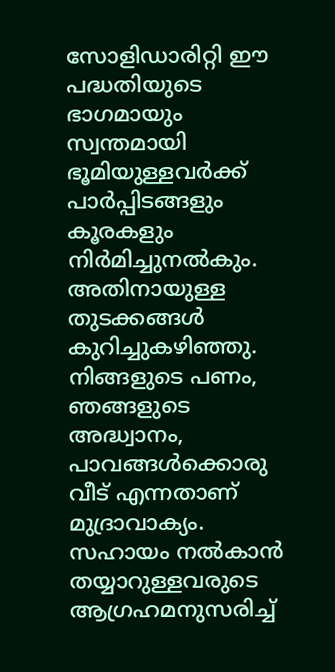സോളിഡാരിറ്റി ഈ പദ്ധതിയുടെ ഭാഗമായും സ്വന്തമായി ഭൂമിയുള്ളവര്‍ക്ക്‌ പാര്‍പ്പിടങ്ങളും കൂരകളും നിര്‍മിച്ചുനല്‍കും. അതിനായുള്ള തുടക്കങ്ങള്‍ കുറിച്ചുകഴിഞ്ഞു. നിങ്ങളുടെ പണം, ഞങ്ങളുടെ അദ്ധ്വാനം, പാവങ്ങള്‍ക്കൊരു വീട്‌ എന്നതാണ്‌ മുദ്രാവാക്യം. സഹായം നല്‍കാന്‍ തയ്യാറുള്ളവരുടെ ആഗ്രഹമനുസരിച്ച്‌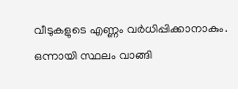വീടുകളുടെ എണ്ണം വര്‍ധിപ്പിക്കാനാകും. ഒന്നായി സ്ഥലം വാങ്ങി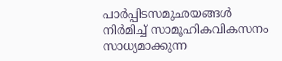പാര്‍പ്പിടസമുഛയങ്ങള്‍ നിര്‍മിച്ച്‌ സാമൂഹികവികസനം സാധ്യമാക്കുന്ന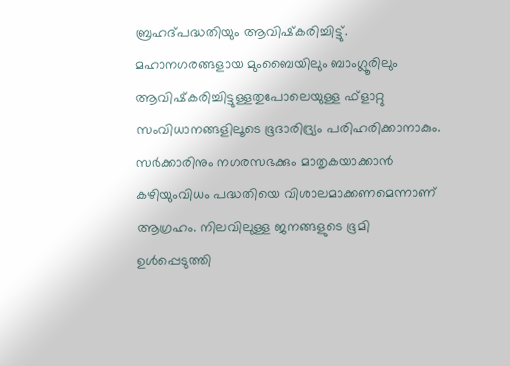ബ്രഹദ്‌പദ്ധതിയും ആവിഷ്‌കരിച്ചിട്ടു്‌. മഹാനഗരങ്ങളായ മുംബൈയിലും ബാംഗ്ലൂരിലും ആവിഷ്‌കരിച്ചിട്ടുള്ളതുപോലെയുള്ള ഫ്‌ളാറ്റു സംവിധാനങ്ങളിലൂടെ ഭൂദാരിദ്ര്യം പരിഹരിക്കാനാകും. സര്‍ക്കാരിനും നഗരസഭക്കും മാതൃകയാക്കാന്‍ കഴിയുംവിധം പദ്ധതിയെ വിശാലമാക്കണമെന്നാണ്‌ ആഗ്രഹം. നിലവിലുള്ള ജനങ്ങളുടെ ഭൂമി ഉള്‍പ്പെടുത്തി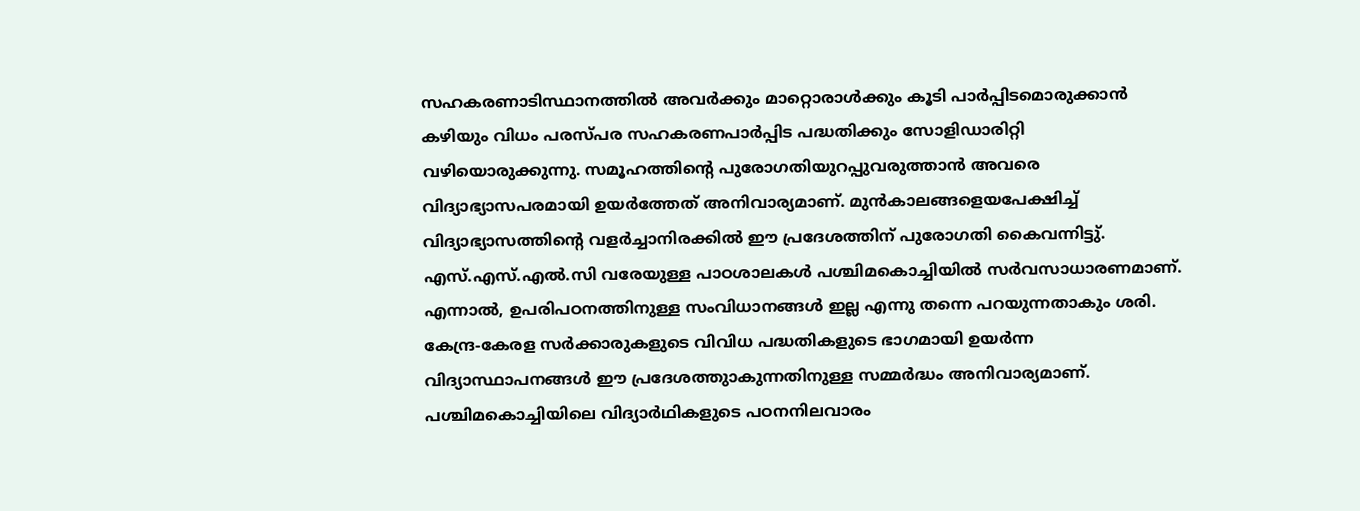സഹകരണാടിസ്ഥാനത്തില്‍ അവര്‍ക്കും മാറ്റൊരാള്‍ക്കും കൂടി പാര്‍പ്പിടമൊരുക്കാന്‍ കഴിയും വിധം പരസ്‌പര സഹകരണപാര്‍പ്പിട പദ്ധതിക്കും സോളിഡാരിറ്റി വഴിയൊരുക്കുന്നു. സമൂഹത്തിന്റെ പുരോഗതിയുറപ്പുവരുത്താന്‍ അവരെ വിദ്യാഭ്യാസപരമായി ഉയര്‍ത്തേത്‌ അനിവാര്യമാണ്‌. മുന്‍കാലങ്ങളെയപേക്ഷിച്ച്‌ വിദ്യാഭ്യാസത്തിന്റെ വളര്‍ച്ചാനിരക്കില്‍ ഈ പ്രദേശത്തിന്‌ പുരോഗതി കൈവന്നിട്ടു്‌. എസ്‌.എസ്‌.എല്‍.സി വരേയുള്ള പാഠശാലകള്‍ പശ്ചിമകൊച്ചിയില്‍ സര്‍വസാധാരണമാണ്‌. എന്നാല്‍, ഉപരിപഠനത്തിനുള്ള സംവിധാനങ്ങള്‍ ഇല്ല എന്നു തന്നെ പറയുന്നതാകും ശരി. കേന്ദ്ര-കേരള സര്‍ക്കാരുകളുടെ വിവിധ പദ്ധതികളുടെ ഭാഗമായി ഉയര്‍ന്ന വിദ്യാസ്ഥാപനങ്ങള്‍ ഈ പ്രദേശത്തുാകുന്നതിനുള്ള സമ്മര്‍ദ്ധം അനിവാര്യമാണ്‌. പശ്ചിമകൊച്ചിയിലെ വിദ്യാര്‍ഥികളുടെ പഠനനിലവാരം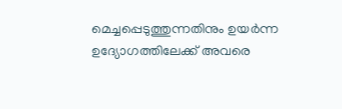മെച്ചപ്പെടുത്തുന്നതിനും ഉയര്‍ന്ന ഉദ്യോഗത്തിലേക്ക്‌ അവരെ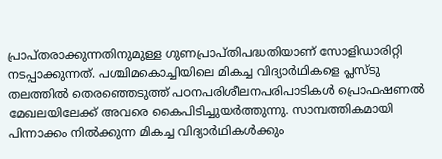പ്രാപ്‌തരാക്കുന്നതിനുമുള്ള ഗുണപ്രാപ്‌തിപദ്ധതിയാണ്‌ സോളിഡാരിറ്റി നടപ്പാക്കുന്നത്‌. പശ്ചിമകൊച്ചിയിലെ മികച്ച വിദ്യാര്‍ഥികളെ പ്ലസ്‌ടു തലത്തില്‍ തെരഞ്ഞെടുത്ത്‌ പഠനപരിശീലനപരിപാടികള്‍ പ്രൊഫഷണല്‍ മേഖലയിലേക്ക്‌ അവരെ കൈപിടിച്ചുയര്‍ത്തുന്നു. സാമ്പത്തികമായി പിന്നാക്കം നില്‍ക്കുന്ന മികച്ച വിദ്യാര്‍ഥികള്‍ക്കും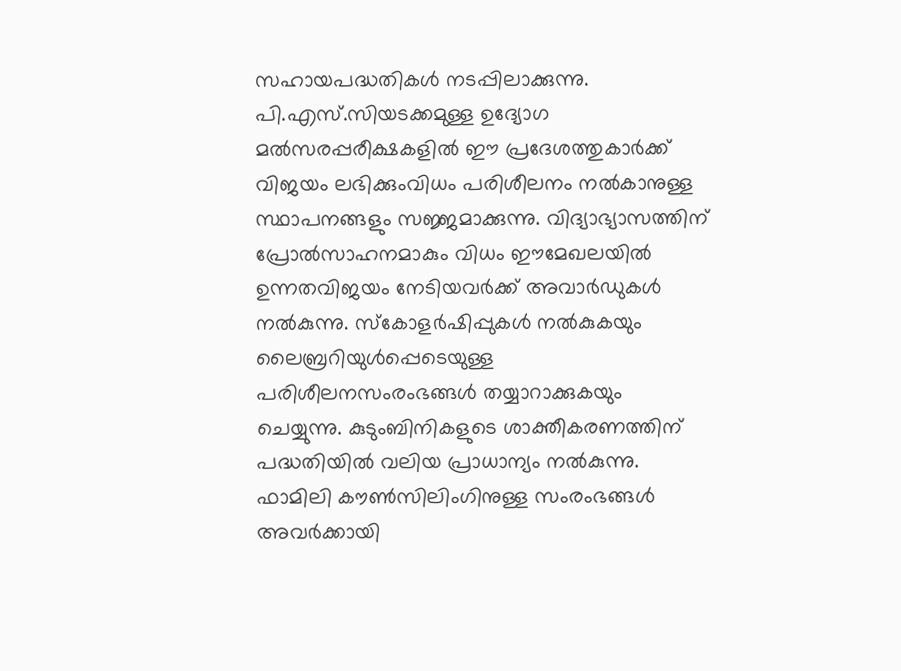സഹായപദ്ധതികള്‍ നടപ്പിലാക്കുന്നു. പി.എസ്‌.സിയടക്കമുള്ള ഉദ്യോഗ മല്‍സരപ്പരീക്ഷകളില്‍ ഈ പ്രദേശത്തുകാര്‍ക്ക്‌ വിജയം ലഭിക്കുംവിധം പരിശീലനം നല്‍കാനുള്ള സ്ഥാപനങ്ങളും സജ്ജമാക്കുന്നു. വിദ്യാഭ്യാസത്തിന്‌ പ്രോല്‍സാഹനമാകും വിധം ഈമേഖലയില്‍ ഉന്നതവിജയം നേടിയവര്‍ക്ക്‌ അവാര്‍ഡുകള്‍ നല്‍കുന്നു. സ്‌കോളര്‍ഷിപ്പുകള്‍ നല്‍കുകയും ലൈബ്രറിയുള്‍പ്പെടെയുള്ള പരിശീലനസംരംഭങ്ങള്‍ തയ്യാറാക്കുകയും ചെയ്യുന്നു. കുടുംബിനികളുടെ ശാക്തീകരണത്തിന്‌ പദ്ധതിയില്‍ വലിയ പ്രാധാന്യം നല്‍കുന്നു. ഫാമിലി കൗണ്‍സിലിംഗിനുള്ള സംരംഭങ്ങള്‍ അവര്‍ക്കായി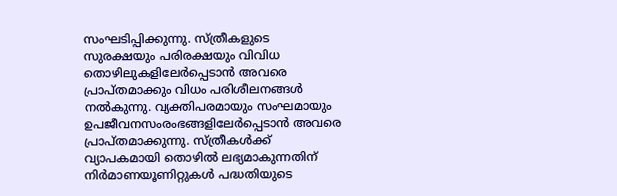സംഘടിപ്പിക്കുന്നു. സ്‌ത്രീകളുടെ സുരക്ഷയും പരിരക്ഷയും വിവിധ തൊഴിലുകളിലേര്‍പ്പെടാന്‍ അവരെ പ്രാപ്‌തമാക്കും വിധം പരിശീലനങ്ങള്‍ നല്‍കുന്നു. വ്യക്തിപരമായും സംഘമായും ഉപജീവനസംരംഭങ്ങളിലേര്‍പ്പെടാന്‍ അവരെ പ്രാപ്‌തമാക്കുന്നു. സ്‌ത്രീകള്‍ക്ക്‌ വ്യാപകമായി തൊഴില്‍ ലഭ്യമാകുന്നതിന്‌ നിര്‍മാണയൂണിറ്റുകള്‍ പദ്ധതിയുടെ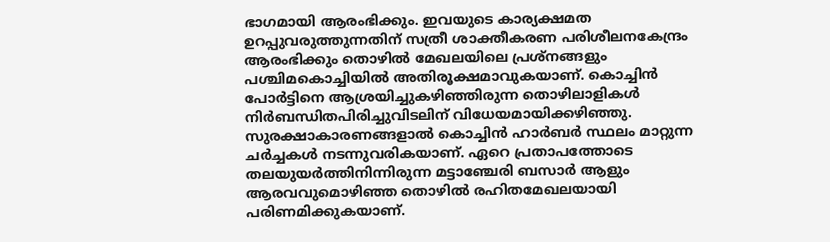ഭാഗമായി ആരംഭിക്കും. ഇവയുടെ കാര്യക്ഷമത ഉറപ്പുവരുത്തുന്നതിന്‌ സത്രീ ശാക്തീകരണ പരിശീലനകേന്ദ്രം ആരംഭിക്കും തൊഴില്‍ മേഖലയിലെ പ്രശ്‌നങ്ങളും പശ്ചിമകൊച്ചിയില്‍ അതിരൂക്ഷമാവുകയാണ്‌. കൊച്ചിന്‍ പോര്‍ട്ടിനെ ആശ്രയിച്ചുകഴിഞ്ഞിരുന്ന തൊഴിലാളികള്‍ നിര്‍ബന്ധിതപിരിച്ചുവിടലിന്‌ വിധേയമായിക്കഴിഞ്ഞു. സുരക്ഷാകാരണങ്ങളാല്‍ കൊച്ചിന്‍ ഹാര്‍ബര്‍ സ്ഥലം മാറ്റുന്ന ചര്‍ച്ചകള്‍ നടന്നുവരികയാണ്‌. ഏറെ പ്രതാപത്തോടെ തലയുയര്‍ത്തിനിന്നിരുന്ന മട്ടാഞ്ചേരി ബസാര്‍ ആളും ആരവവുമൊഴിഞ്ഞ തൊഴില്‍ രഹിതമേഖലയായി പരിണമിക്കുകയാണ്‌.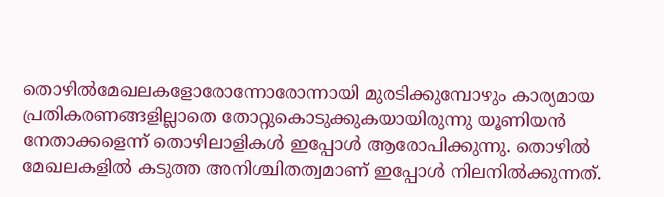തൊഴില്‍മേഖലകളോരോന്നോരോന്നായി മുരടിക്കുമ്പോഴും കാര്യമായ പ്രതികരണങ്ങളില്ലാതെ തോറ്റുകൊടുക്കുകയായിരുന്നു യൂണിയന്‍ നേതാക്കളെന്ന്‌ തൊഴിലാളികള്‍ ഇപ്പോള്‍ ആരോപിക്കുന്നു. തൊഴില്‍ മേഖലകളില്‍ കടുത്ത അനിശ്ചിതത്വമാണ്‌ ഇപ്പോള്‍ നിലനില്‍ക്കുന്നത്‌.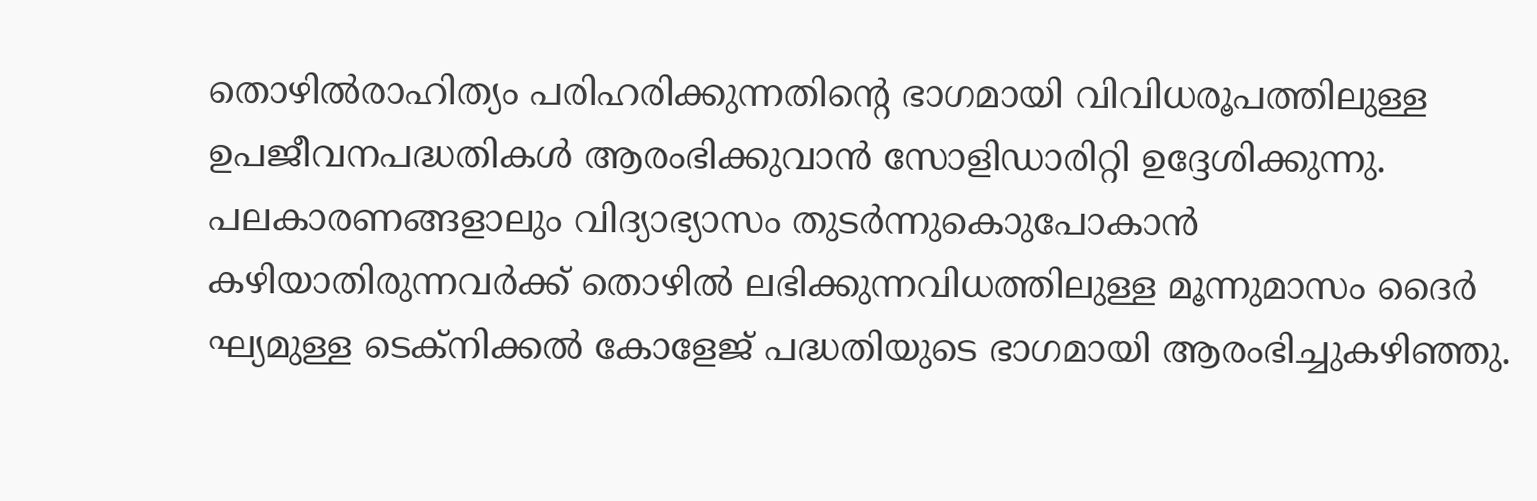തൊഴില്‍രാഹിത്യം പരിഹരിക്കുന്നതിന്റെ ഭാഗമായി വിവിധരൂപത്തിലുള്ള ഉപജീവനപദ്ധതികള്‍ ആരംഭിക്കുവാന്‍ സോളിഡാരിറ്റി ഉദ്ദേശിക്കുന്നു. പലകാരണങ്ങളാലും വിദ്യാഭ്യാസം തുടര്‍ന്നുകൊുപോകാന്‍ കഴിയാതിരുന്നവര്‍ക്ക്‌ തൊഴില്‍ ലഭിക്കുന്നവിധത്തിലുള്ള മൂന്നുമാസം ദൈര്‍ ഘ്യമുള്ള ടെക്‌നിക്കല്‍ കോളേജ്‌ പദ്ധതിയുടെ ഭാഗമായി ആരംഭിച്ചുകഴിഞ്ഞു.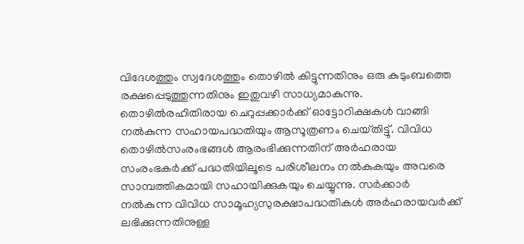വിദേശത്തും സ്വദേശത്തും തൊഴില്‍ കിട്ടുന്നതിനും ഒരു കുടുംബത്തെ രക്ഷപ്പെടുത്തുന്നതിനും ഇതുവഴി സാധ്യമാകുന്നു. തൊഴില്‍രഹിതിരായ ചെറുപ്പക്കാര്‍ക്ക്‌ ഓട്ടോറിക്ഷകള്‍ വാങ്ങി നല്‍കുന്ന സഹായപദ്ധതിയും ആസൂത്രണം ചെയ്‌തിട്ടു്‌. വിവിധ തൊഴില്‍സംരംഭങ്ങള്‍ ആരംഭിക്കുന്നതിന്‌ അര്‍ഹരായ സംരംഭകര്‍ക്ക്‌ പദ്ധതിയിലൂടെ പരിശീലനം നല്‍കുകയും അവരെ സാമ്പത്തികമായി സഹായിക്കുകയും ചെയ്യുന്നു. സര്‍ക്കാര്‍ നല്‍കുന്ന വിവിധ സാമൂഹ്യസുരക്ഷാപദ്ധതികള്‍ അര്‍ഹരായവര്‍ക്ക്‌ ലഭിക്കുന്നതിനുള്ള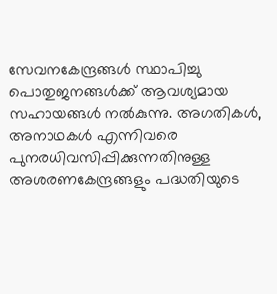സേവനകേന്ദ്രങ്ങള്‍ സ്ഥാപിച്ചു പൊതുജനങ്ങള്‍ക്ക്‌ ആവശ്യമായ സഹായങ്ങള്‍ നല്‍കുന്നു. അഗതികള്‍, അനാഥകള്‍ എന്നിവരെ പുനരധിവസിപ്പിക്കുന്നതിനുള്ള അശരണകേന്ദ്രങ്ങളും പദ്ധതിയുടെ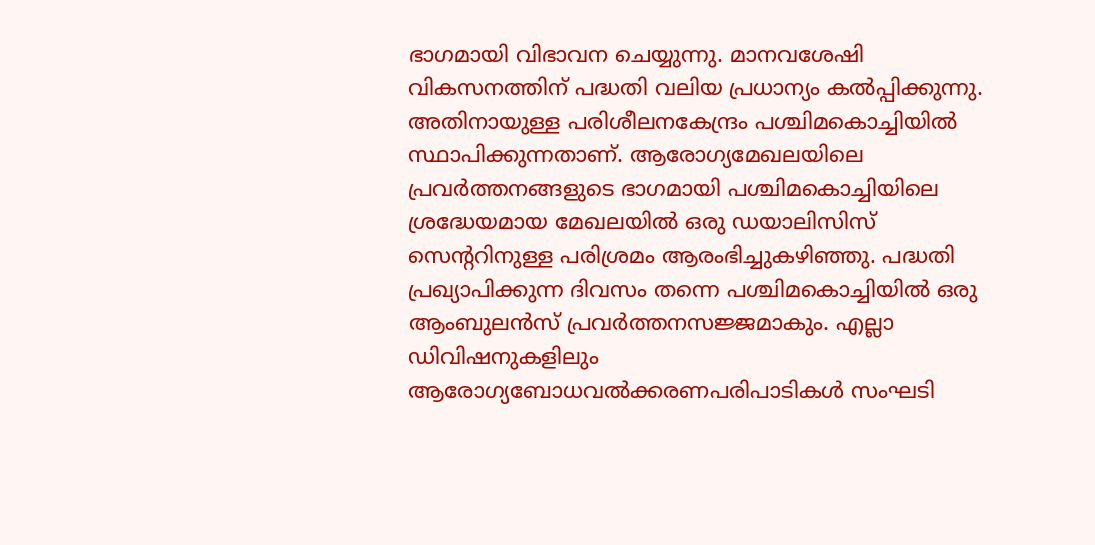ഭാഗമായി വിഭാവന ചെയ്യുന്നു. മാനവശേഷി വികസനത്തിന്‌ പദ്ധതി വലിയ പ്രധാന്യം കല്‍പ്പിക്കുന്നു. അതിനായുള്ള പരിശീലനകേന്ദ്രം പശ്ചിമകൊച്ചിയില്‍ സ്ഥാപിക്കുന്നതാണ്‌. ആരോഗ്യമേഖലയിലെ പ്രവര്‍ത്തനങ്ങളുടെ ഭാഗമായി പശ്ചിമകൊച്ചിയിലെ ശ്രദ്ധേയമായ മേഖലയില്‍ ഒരു ഡയാലിസിസ്‌ സെന്ററിനുള്ള പരിശ്രമം ആരംഭിച്ചുകഴിഞ്ഞു. പദ്ധതി പ്രഖ്യാപിക്കുന്ന ദിവസം തന്നെ പശ്ചിമകൊച്ചിയില്‍ ഒരു ആംബുലന്‍സ്‌ പ്രവര്‍ത്തനസജ്ജമാകും. എല്ലാ ഡിവിഷനുകളിലും ആരോഗ്യബോധവല്‍ക്കരണപരിപാടികള്‍ സംഘടി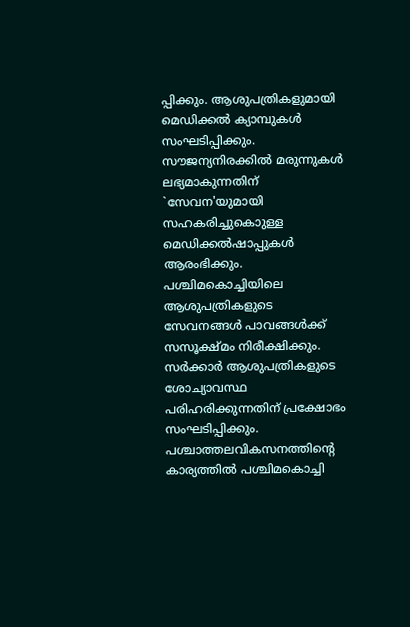പ്പിക്കും. ആശുപത്രികളുമായി മെഡിക്കല്‍ ക്യാമ്പുകള്‍ സംഘടിപ്പിക്കും. സൗജന്യനിരക്കില്‍ മരുന്നുകള്‍ ലഭ്യമാകുന്നതിന്‌ `സേവന'യുമായി സഹകരിച്ചുകൊുള്ള മെഡിക്കല്‍ഷാപ്പുകള്‍ ആരംഭിക്കും. പശ്ചിമകൊച്ചിയിലെ ആശുപത്രികളുടെ സേവനങ്ങള്‍ പാവങ്ങള്‍ക്ക്‌ സസൂക്ഷ്‌മം നിരീക്ഷിക്കും. സര്‍ക്കാര്‍ ആശുപത്രികളുടെ ശോച്യാവസ്ഥ പരിഹരിക്കുന്നതിന്‌ പ്രക്ഷോഭം സംഘടിപ്പിക്കും. പശ്ചാത്തലവികസനത്തിന്റെ കാര്യത്തില്‍ പശ്ചിമകൊച്ചി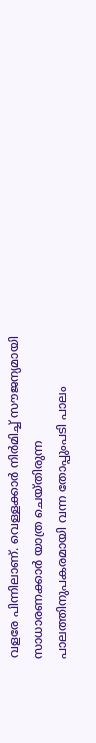വളരേ പിന്നിലാണ്‌. വെള്ളക്കാര്‍ നിര്‍മിച്ച്‌ സൗജന്യമായി സാധാരണക്കാര്‍ യാത്ര ചെയ്‌തിരുന്ന പാലത്തിനുപകരമായി വന്ന തോപ്പുംപടി പാലം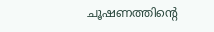ചൂഷണത്തിന്റെ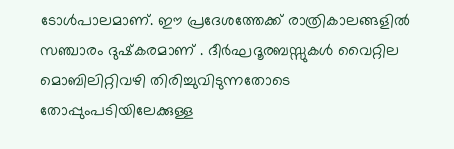ടോള്‍പാലമാണ്‌. ഈ പ്രദേശത്തേക്ക്‌ രാത്രികാലങ്ങളില്‍ സഞ്ചാരം ദുഷ്‌കരമാണ്‌ . ദീര്‍ഘദൂരബസ്സുകള്‍ വൈറ്റില മൊബിലിറ്റിവഴി തിരിച്ചുവിടുന്നതോടെ തോപ്പുംപടിയിലേക്കുള്ള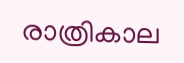രാത്രികാല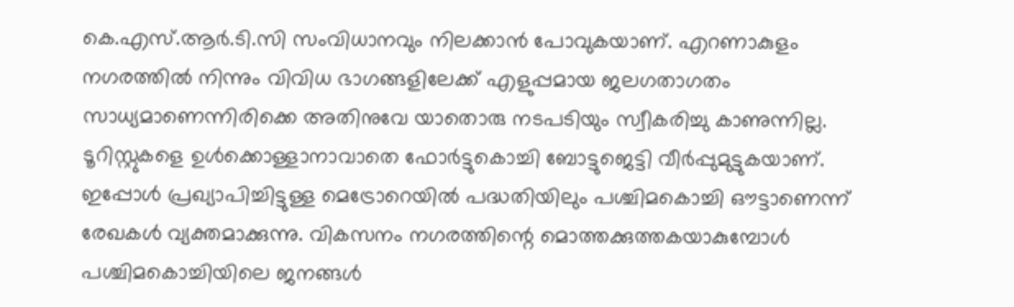കെ.എസ്‌.ആര്‍.ടി.സി സംവിധാനവും നിലക്കാന്‍ പോവുകയാണ്‌. എറണാകുളം നഗരത്തില്‍ നിന്നും വിവിധ ഭാഗങ്ങളിലേക്ക്‌ എളുപ്പമായ ജലഗതാഗതം സാധ്യമാണെന്നിരിക്കെ അതിനുവേ യാതൊരു നടപടിയും സ്വീകരിച്ചു കാണുന്നില്ല. ടൂറിസ്റ്റുകളെ ഉള്‍ക്കൊള്ളാനാവാതെ ഫോര്‍ട്ടുകൊച്ചി ബോട്ടുജെട്ടി വീര്‍പ്പുമുട്ടുകയാണ്‌. ഇപ്പോള്‍ പ്രഖ്യാപിച്ചിട്ടുള്ള മെട്രോറെയില്‍ പദ്ധതിയിലും പശ്ചിമകൊച്ചി ഔട്ടാണെന്ന്‌ രേഖകള്‍ വ്യക്തമാക്കുന്നു. വികസനം നഗരത്തിന്റെ മൊത്തക്കുത്തകയാകുമ്പോള്‍ പശ്ചിമകൊച്ചിയിലെ ജനങ്ങള്‍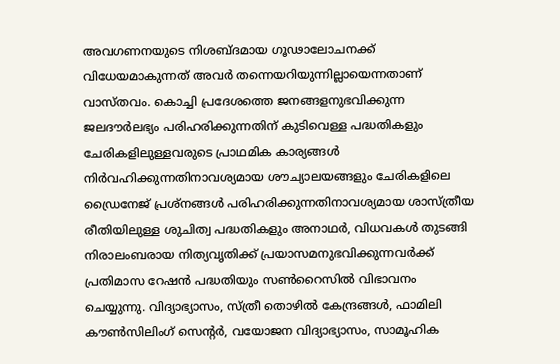അവഗണനയുടെ നിശബ്‌ദമായ ഗൂഢാലോചനക്ക്‌ വിധേയമാകുന്നത്‌ അവര്‍ തന്നെയറിയുന്നില്ലായെന്നതാണ്‌ വാസ്‌തവം. കൊച്ചി പ്രദേശത്തെ ജനങ്ങളനുഭവിക്കുന്ന ജലദൗര്‍ലഭ്യം പരിഹരിക്കുന്നതിന്‌ കുടിവെള്ള പദ്ധതികളും ചേരികളിലുള്ളവരുടെ പ്രാഥമിക കാര്യങ്ങള്‍ നിര്‍വഹിക്കുന്നതിനാവശ്യമായ ശൗച്യാലയങ്ങളും ചേരികളിലെ ഡ്രൈനേജ്‌ പ്രശ്‌നങ്ങള്‍ പരിഹരിക്കുന്നതിനാവശ്യമായ ശാസ്‌ത്രീയ രീതിയിലുള്ള ശുചിത്വ പദ്ധതികളും അനാഥര്‍, വിധവകള്‍ തുടങ്ങി നിരാലംബരായ നിത്യവൃതിക്ക്‌ പ്രയാസമനുഭവിക്കുന്നവര്‍ക്ക്‌ പ്രതിമാസ റേഷന്‍ പദ്ധതിയും സണ്‍റൈസില്‍ വിഭാവനം ചെയ്യുന്നു. വിദ്യാഭ്യാസം, സ്‌ത്രീ തൊഴില്‍ കേന്ദ്രങ്ങള്‍, ഫാമിലി കൗണ്‍സിലിംഗ്‌ സെന്റര്‍, വയോജന വിദ്യാഭ്യാസം, സാമൂഹിക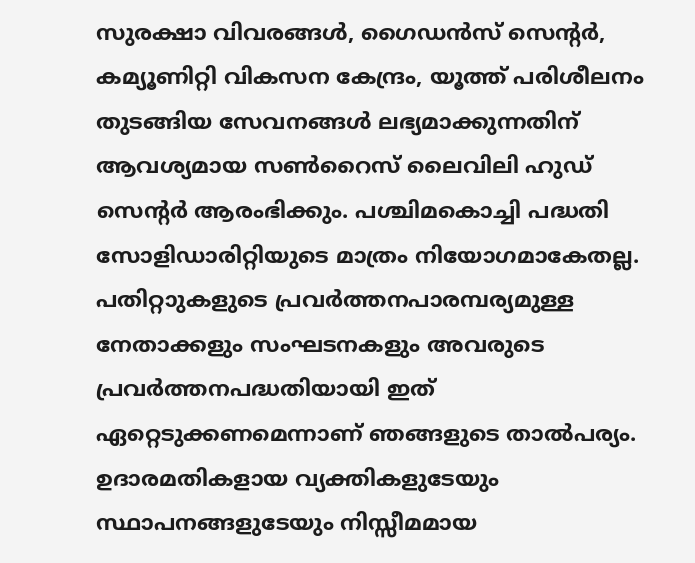സുരക്ഷാ വിവരങ്ങള്‍, ഗൈഡന്‍സ്‌ സെന്റര്‍, കമ്യൂണിറ്റി വികസന കേന്ദ്രം, യൂത്ത്‌ പരിശീലനം തുടങ്ങിയ സേവനങ്ങള്‍ ലഭ്യമാക്കുന്നതിന്‌ ആവശ്യമായ സണ്‍റൈസ്‌ ലൈവിലി ഹുഡ്‌ സെന്റര്‍ ആരംഭിക്കും. പശ്ചിമകൊച്ചി പദ്ധതി സോളിഡാരിറ്റിയുടെ മാത്രം നിയോഗമാകേതല്ല. പതിറ്റാുകളുടെ പ്രവര്‍ത്തനപാരമ്പര്യമുള്ള നേതാക്കളും സംഘടനകളും അവരുടെ പ്രവര്‍ത്തനപദ്ധതിയായി ഇത്‌ ഏറ്റെടുക്കണമെന്നാണ്‌ ഞങ്ങളുടെ താല്‍പര്യം. ഉദാരമതികളായ വ്യക്തികളുടേയും സ്ഥാപനങ്ങളുടേയും നിസ്സീമമായ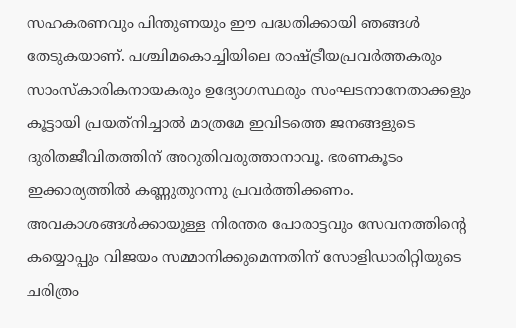സഹകരണവും പിന്തുണയും ഈ പദ്ധതിക്കായി ഞങ്ങള്‍ തേടുകയാണ്‌. പശ്ചിമകൊച്ചിയിലെ രാഷ്‌ട്രീയപ്രവര്‍ത്തകരും സാംസ്‌കാരികനായകരും ഉദ്യോഗസ്ഥരും സംഘടനാനേതാക്കളും കൂട്ടായി പ്രയത്‌നിച്ചാല്‍ മാത്രമേ ഇവിടത്തെ ജനങ്ങളുടെ ദുരിതജീവിതത്തിന്‌ അറുതിവരുത്താനാവൂ. ഭരണകൂടം ഇക്കാര്യത്തില്‍ കണ്ണുതുറന്നു പ്രവര്‍ത്തിക്കണം. അവകാശങ്ങള്‍ക്കായുള്ള നിരന്തര പോരാട്ടവും സേവനത്തിന്റെ കയ്യൊപ്പും വിജയം സമ്മാനിക്കുമെന്നതിന്‌ സോളിഡാരിറ്റിയുടെ ചരിത്രം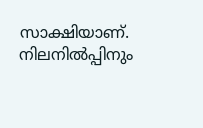സാക്ഷിയാണ്‌. നിലനില്‍പ്പിനും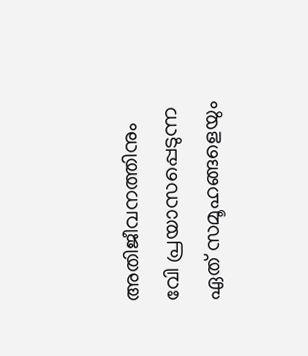അതിജീവനത്തിനും വേി പ്രയാസപ്പെടുന്ന ഏത്‌ സമൂഹങ്ങളെയും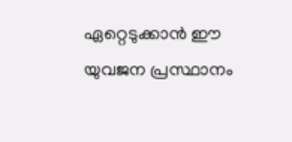ഏറ്റെടുക്കാന്‍ ഈ യുവജന പ്രസ്ഥാനം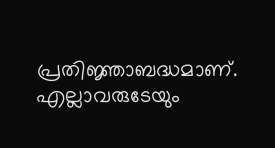പ്രതിജ്ഞാബദ്ധമാണ്‌. എല്ലാവരുടേയും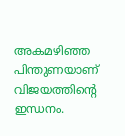അകമഴിഞ്ഞ പിന്തുണയാണ്‌ വിജയത്തിന്റെ ഇന്ധനം.